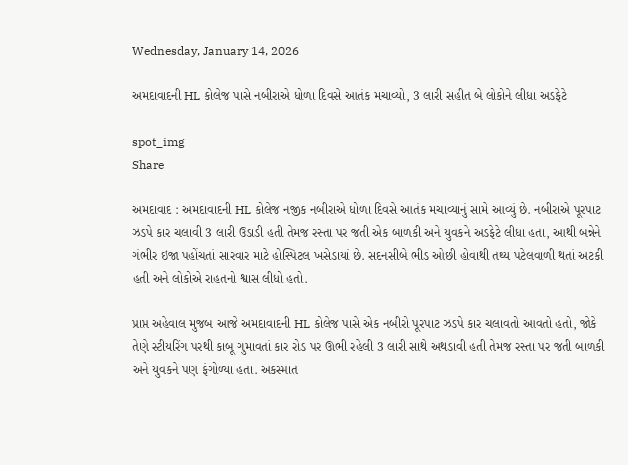Wednesday, January 14, 2026

અમદાવાદની HL કોલેજ પાસે નબીરાએ ધોળા દિવસે આતંક મચાવ્યો, 3 લારી સહીત બે લોકોને લીધા અડફેટે

spot_img
Share

અમદાવાદ : અમદાવાદની HL કોલેજ નજીક નબીરાએ ધોળા દિવસે આતંક મચાવ્યાનું સામે આવ્યું છે. નબીરાએ પૂરપાટ ઝડપે કાર ચલાવી 3 લારી ઉડાડી હતી તેમજ રસ્તા પર જતી એક બાળકી અને યુવકને અડફેટે લીધા હતા, આથી બન્નેને ગંભીર ઇજા પહોંચતાં સારવાર માટે હોસ્પિટલ ખસેડાયાં છે. સદનસીબે ભીડ ઓછી હોવાથી તથ્ય પટેલવાળી થતાં અટકી હતી અને લોકોએ રાહતનો શ્વાસ લીધો હતો.

પ્રાપ્ત અહેવાલ મુજબ આજે અમદાવાદની HL કોલેજ પાસે એક નબીરો પૂરપાટ ઝડપે કાર ચલાવતો આવતો હતો, જોકે તેણે સ્ટીયરિંગ પરથી કાબૂ ગુમાવતાં કાર રોડ પર ઊભી રહેલી 3 લારી સાથે અથડાવી હતી તેમજ રસ્તા પર જતી બાળકી અને યુવકને પણ ફંગોળ્યા હતા. અકસ્માત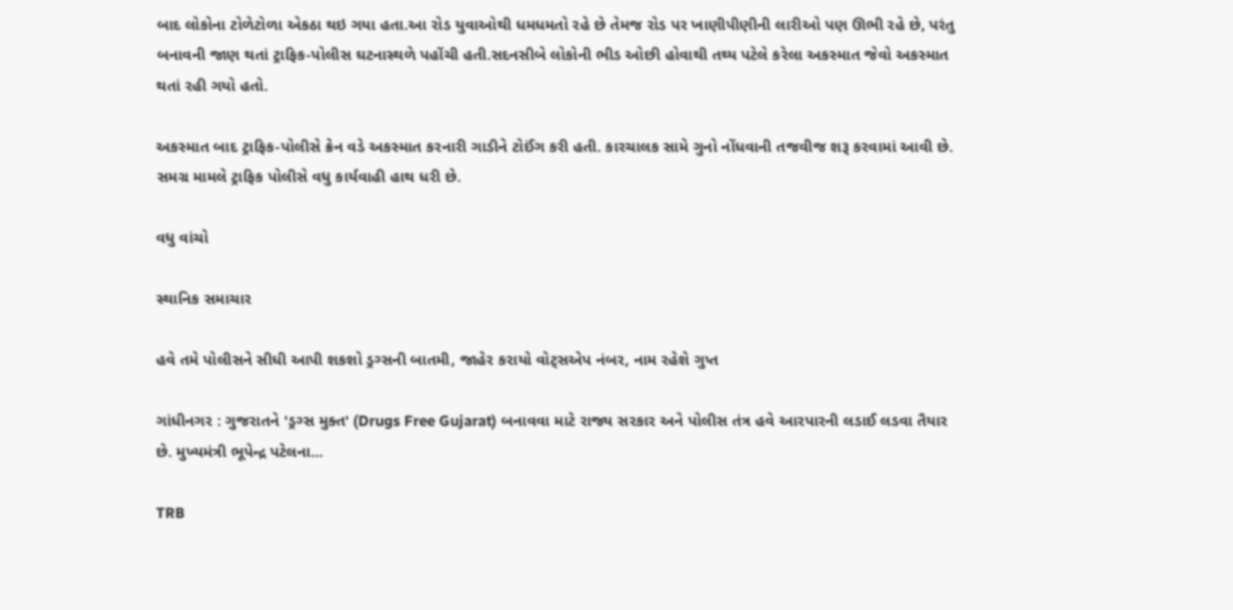બાદ લોકોના ટોળેટોળા એકઠા થઇ ગયા હતા.આ રોડ યુવાઓથી ધમધમતો રહે છે તેમજ રોડ પર ખાણીપીણીની લારીઓ પણ ઊભી રહે છે, પરંતુ બનાવની જાણ થતાં ટ્રાફિક-પોલીસ ઘટનાસ્થળે પહોંચી હતી.સદનસીબે લોકોની ભીડ ઓછી હોવાથી તથ્ય પટેલે કરેલા અકસ્માત જેવો અકસ્માત થતાં રહી ગયો હતો.

અકસ્માત બાદ ટ્રાફિક-પોલીસે ક્રેન વડે અકસ્માત કરનારી ગાડીને ટોઈંગ કરી હતી. કારચાલક સામે ગુનો નોંધવાની તજવીજ શરૂ કરવામાં આવી છે. સમગ્ર મામલે ટ્રાફિક પોલીસે વધુ કાર્યવાહી હાથ ધરી છે.

વધુ વાંચો

સ્થાનિક સમાચાર

હવે તમે પોલીસને સીધી આપી શકશો ડ્રગ્સની બાતમી, જાહેર કરાયો વોટ્સએપ નંબર, નામ રહેશે ગુપ્ત

ગાંધીનગર : ગુજરાતને 'ડ્રગ્સ મુક્ત' (Drugs Free Gujarat) બનાવવા માટે રાજ્ય સરકાર અને પોલીસ તંત્ર હવે આરપારની લડાઈ લડવા તૈયાર છે. મુખ્યમંત્રી ભૂપેન્દ્ર પટેલના...

TRB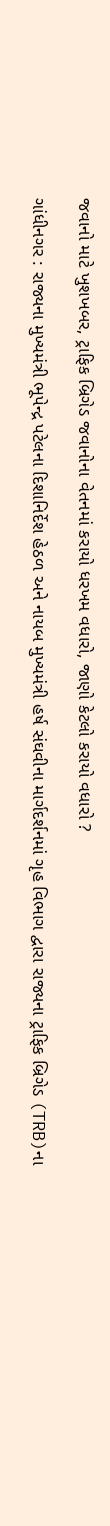જવાનો માટે ખુશખબર, ટ્રાફિક બ્રિગેડ જવાનોના વેતનમાં કરાયો ધરખમ વધારો, જાણો કેટલો કરાયો વધારો ?

ગાંધીનગર : રાજ્યના મુખ્યમંત્રી ભૂપેન્દ્ર પટેલના દિશાનિર્દેશ હેઠળ અને નાયબ મુખ્યમંત્રી હર્ષ સંઘવીના માર્ગદર્શનમાં ગૃહ વિભાગ દ્વારા રાજ્યના ટ્રાફિક બ્રિગેડ (TRB)ના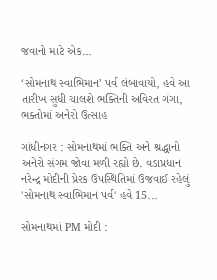જવાનો માટે એક...

‘સોમનાથ સ્વાભિમાન’ પર્વ લંબાવાયો, હવે આ તારીખ સુધી ચાલશે ભક્તિની અવિરત ગંગા, ભક્તોમાં અનેરો ઉત્સાહ

ગાંધીનગર : સોમનાથમાં ભક્તિ અને શ્રદ્ધાનો અનેરો સંગમ જોવા મળી રહ્યો છે. વડાપ્રધાન નરેન્દ્ર મોદીની પ્રેરક ઉપસ્થિતિમાં ઉજવાઈ રહેલું 'સોમનાથ સ્વાભિમાન પર્વ' હવે 15...

સોમનાથમાં PM મોદી :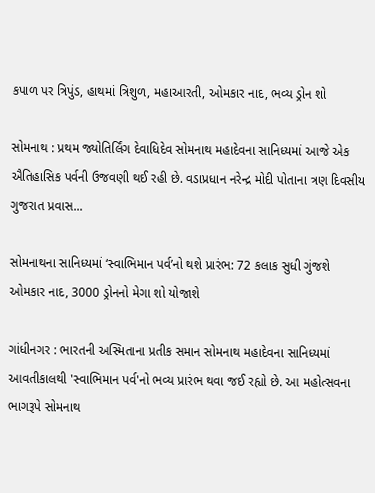કપાળ પર ત્રિપુંડ, હાથમાં ત્રિશુળ, મહાઆરતી, ઓમકાર નાદ, ભવ્ય ડ્રોન શો

સોમનાથ : પ્રથમ જ્યોતિર્લિંગ દેવાધિદેવ સોમનાથ મહાદેવના સાનિધ્યમાં આજે એક ઐતિહાસિક પર્વની ઉજવણી થઈ રહી છે. વડાપ્રધાન નરેન્દ્ર મોદી પોતાના ત્રણ દિવસીય ગુજરાત પ્રવાસ...

સોમનાથના સાનિધ્યમાં ‘સ્વાભિમાન પર્વ’નો થશે પ્રારંભ: 72 કલાક સુધી ગુંજશે ઓમકાર નાદ, 3000 ડ્રોનનો મેગા શો યોજાશે

ગાંધીનગર : ભારતની અસ્મિતાના પ્રતીક સમાન સોમનાથ મહાદેવના સાનિધ્યમાં આવતીકાલથી 'સ્વાભિમાન પર્વ'નો ભવ્ય પ્રારંભ થવા જઈ રહ્યો છે. આ મહોત્સવના ભાગરૂપે સોમનાથ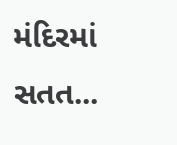મંદિરમાં સતત...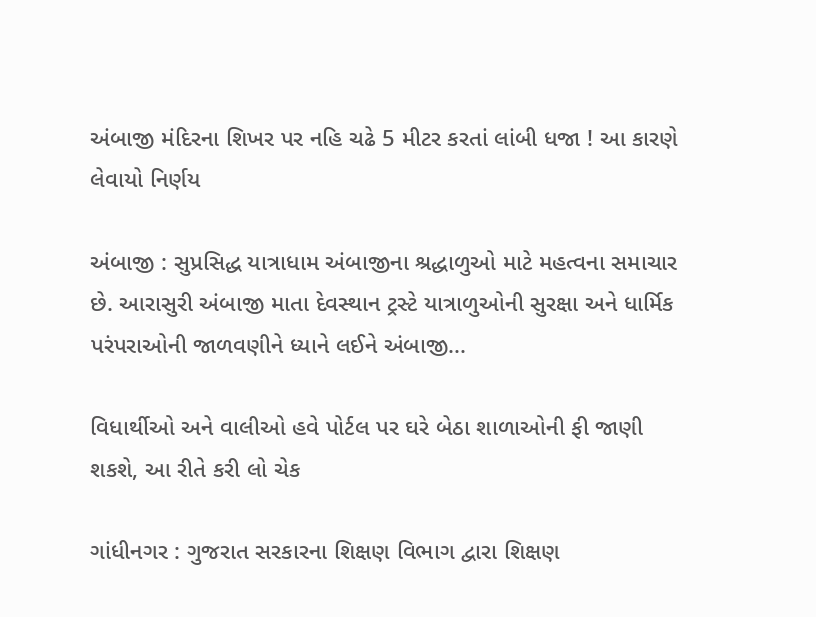અંબાજી મંદિરના શિખર પર નહિ ચઢે 5 મીટર કરતાં લાંબી ધજા ! આ કારણે લેવાયો નિર્ણય

અંબાજી : સુપ્રસિદ્ધ યાત્રાધામ અંબાજીના શ્રદ્ધાળુઓ માટે મહત્વના સમાચાર છે. આરાસુરી અંબાજી માતા દેવસ્થાન ટ્રસ્ટે યાત્રાળુઓની સુરક્ષા અને ધાર્મિક પરંપરાઓની જાળવણીને ધ્યાને લઈને અંબાજી...

વિધાર્થીઓ અને વાલીઓ હવે પોર્ટલ પર ઘરે બેઠા શાળાઓની ફી જાણી શકશે, આ રીતે કરી લો ચેક

ગાંધીનગર : ગુજરાત સરકારના શિક્ષણ વિભાગ દ્વારા શિક્ષણ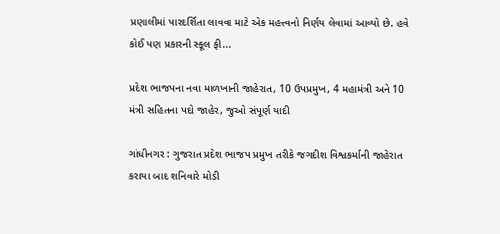પ્રણાલીમાં પારદર્શિતા લાવવા માટે એક મહત્ત્વનો નિર્ણય લેવામાં આવ્યો છે. હવે કોઈ પણ પ્રકારની સ્કૂલ ફી...

પ્રદેશ ભાજપના નવા માળખાની જાહેરાત, 10 ઉપપ્રમુખ, 4 મહામંત્રી અને 10 મંત્રી સહિતના પદો જાહેર, જુઓ સંપૂર્ણ યાદી

ગાંધીનગર : ગુજરાત પ્રદેશ ભાજપ પ્રમુખ તરીકે જગદીશ વિશ્વકર્માની જાહેરાત કરાયા બાદ શનિવારે મોડી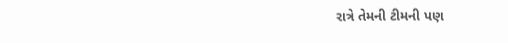રાત્રે તેમની ટીમની પણ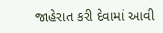જાહેરાત કરી દેવામાં આવી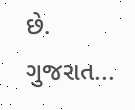છે. ગુજરાત...